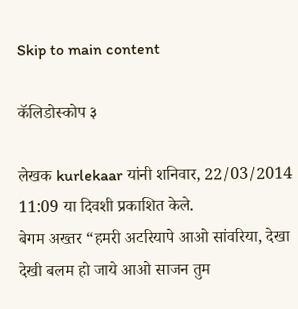Skip to main content

कॅलिडोस्कोप ३

लेखक kurlekaar यांनी शनिवार, 22/03/2014 11:09 या दिवशी प्रकाशित केले.
बेगम अख्तर “हमरी अटरियापे आओ सांवरिया, देखा देखी बलम हो जाये आओ साजन तुम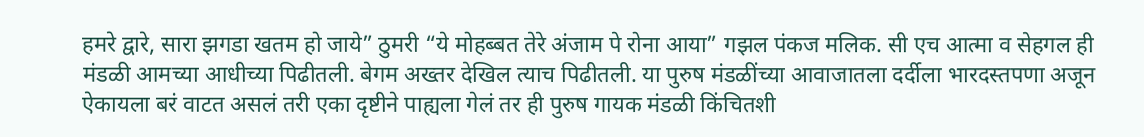हमरे द्वारे, सारा झगडा खतम हो जाये” ठुमरी “ये मोहब्बत तेरे अंजाम पे रोना आया” गझल पंकज मलिक. सी एच आत्मा व सेहगल ही मंडळी आमच्या आधीच्या पिढीतली. बेगम अख्तर देखिल त्याच पिढीतली. या पुरुष मंडळींच्या आवाजातला दर्दीला भारदस्तपणा अजून ऐकायला बरं वाटत असलं तरी एका दृष्टीने पाह्यला गेलं तर ही पुरुष गायक मंडळी किंचितशी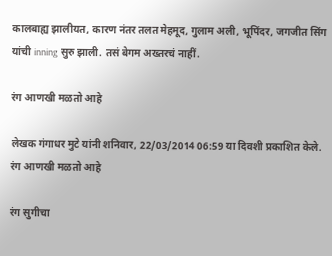कालबाह्य झालीयत, कारण नंतर तलत मेहमूद, गुलाम अली, भूपिंदर, जगजीत सिंग यांची inning सुरु झाली. तसं बेगम अख्तरचं नाहीं.

रंग आणखी मळतो आहे

लेखक गंगाधर मुटे यांनी शनिवार, 22/03/2014 06:59 या दिवशी प्रकाशित केले.
रंग आणखी मळतो आहे

रंग सुगीचा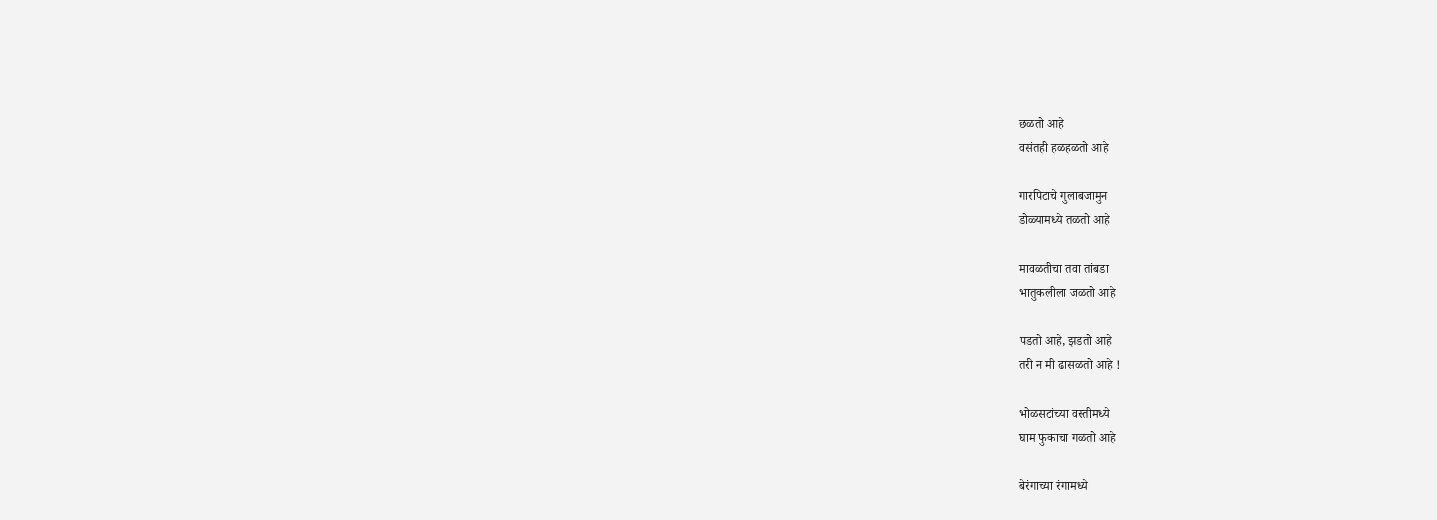छळतो आहे
वसंतही हळहळतो आहे

गारपिटाचे गुलाबजामुन
डोळ्यामध्ये तळतो आहे

मावळतीचा तवा तांबडा
भातुकलीला जळतो आहे

पडतो आहे, झडतो आहे
तरी न मी ढासळतो आहे !

भोळसटांच्या वस्तीमध्ये
घाम फुकाचा गळतो आहे

बेरंगाच्या रंगामध्ये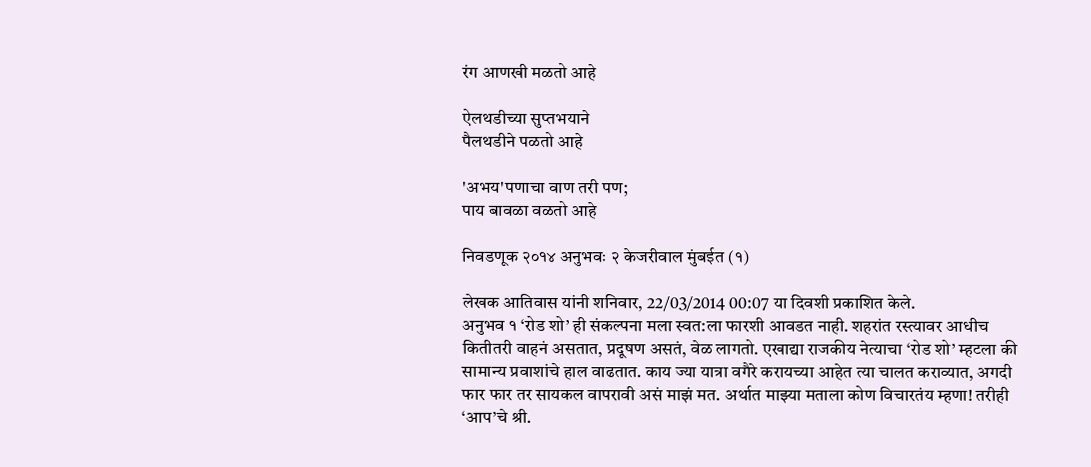रंग आणखी मळतो आहे

ऐलथडीच्या सुप्तभयाने
पैलथडीने पळतो आहे

'अभय'पणाचा वाण तरी पण;
पाय बावळा वळतो आहे

निवडणूक २०१४ अनुभवः २ केजरीवाल मुंबईत (१)

लेखक आतिवास यांनी शनिवार, 22/03/2014 00:07 या दिवशी प्रकाशित केले.
अनुभव १ ‘रोड शो’ ही संकल्पना मला स्वत:ला फारशी आवडत नाही. शहरांत रस्त्यावर आधीच कितीतरी वाहनं असतात, प्रदूषण असतं, वेळ लागतो. एखाद्या राजकीय नेत्याचा ‘रोड शो’ म्हटला की सामान्य प्रवाशांचे हाल वाढतात. काय ज्या यात्रा वगैरे करायच्या आहेत त्या चालत कराव्यात, अगदी फार फार तर सायकल वापरावी असं माझं मत. अर्थात माझ्या मताला कोण विचारतंय म्हणा! तरीही ‘आप’चे श्री.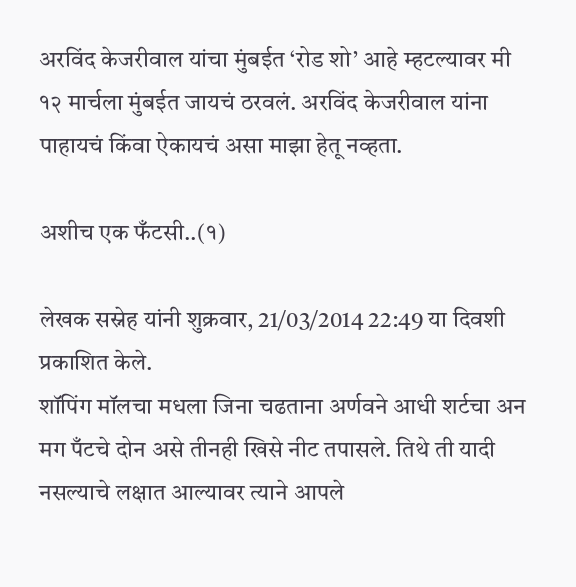अरविंद केजरीवाल यांचा मुंबईत ‘रोड शो’ आहे म्हटल्यावर मी १२ मार्चला मुंबईत जायचं ठरवलं. अरविंद केजरीवाल यांना पाहायचं किंवा ऐकायचं असा माझा हेतू नव्हता.

अशीच एक फँटसी..(१)

लेखक सस्नेह यांनी शुक्रवार, 21/03/2014 22:49 या दिवशी प्रकाशित केले.
शॉपिंग मॉलचा मधला जिना चढताना अर्णवने आधी शर्टचा अन मग पँटचे दोन असे तीनही खिसे नीट तपासले. तिथे ती यादी नसल्याचे लक्षात आल्यावर त्याने आपले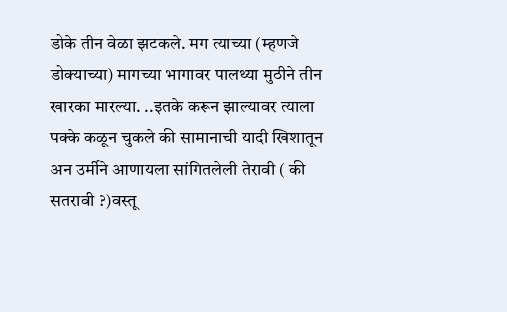डोके तीन वेळा झटकले. मग त्याच्या (म्हणजे डोक्याच्या) मागच्या भागावर पालथ्या मुठीने तीन खारका मारल्या. ..इतके करून झाल्यावर त्याला पक्के कळून चुकले की सामानाची यादी खिशातून अन उर्मीने आणायला सांगितलेली तेरावी ( की सतरावी ?)वस्तू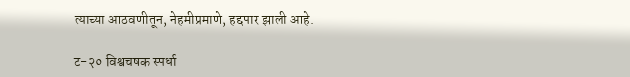त्याच्या आठवणीतून, नेहमीप्रमाणे, हद्दपार झाली आहे.

ट-२० विश्वचषक स्पर्धा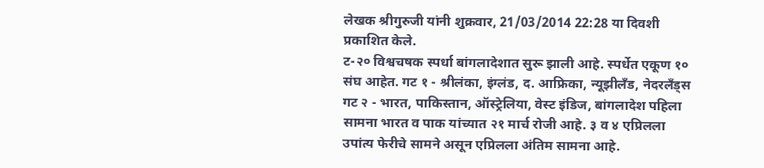लेखक श्रीगुरुजी यांनी शुक्रवार, 21/03/2014 22:28 या दिवशी प्रकाशित केले.
ट-२० विश्वचषक स्पर्धा बांगलादेशात सुरू झाली आहे. स्पर्धेत एकूण १० संघ आहेत. गट १ - श्रीलंका, इंग्लंड, द. आफ्रिका, न्यूझीलँड, नेदरलँड्स गट २ - भारत, पाकिस्तान, ऑस्ट्रेलिया, वेस्ट इंडिज, बांगलादेश पहिला सामना भारत व पाक यांच्यात २१ मार्च रोजी आहे. ३ व ४ एप्रिलला उपांत्य फेरीचे सामने असून एप्रिलला अंतिम सामना आहे.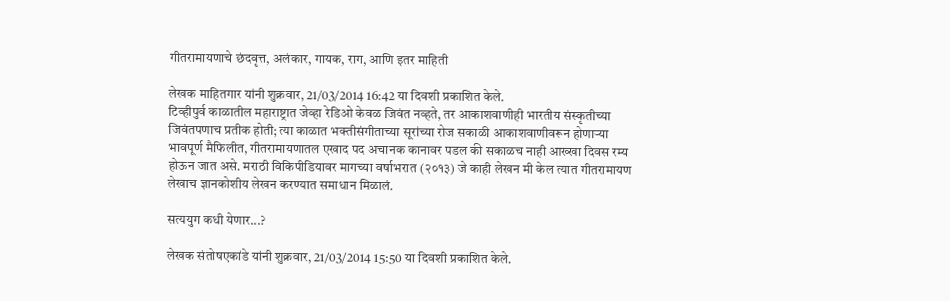गीतरामायणाचे छंदवृत्त, अलंकार, गायक, राग, आणि इतर माहिती

लेखक माहितगार यांनी शुक्रवार, 21/03/2014 16:42 या दिवशी प्रकाशित केले.
टिव्हीपुर्व काळातील महाराष्ट्रात जेव्हा रेडिओ केवळ जिवंत नव्हते, तर आकाशवाणीही भारतीय संस्कृतीच्या जिवंतपणाच प्रतीक होती; त्या काळात भक्तीसंगीताच्या सूरांच्या रोज सकाळी आकाशवाणीवरून होणार्‍या भावपूर्ण मैफिलीत, गीतरामायणातल एखाद पद अचानक कानावर पडल की सकाळच नाही आख्खा दिवस रम्य होऊन जात असे. मराठी विकिपीडियावर मागच्या वर्षाभरात (२०१३) जे काही लेखन मी केल त्यात गीतरामायण लेखाच ज्ञानकोशीय लेखन करण्यात समाधान मिळालं.

सत्ययुग कधी येणार...?

लेखक संतोषएकांडे यांनी शुक्रवार, 21/03/2014 15:50 या दिवशी प्रकाशित केले.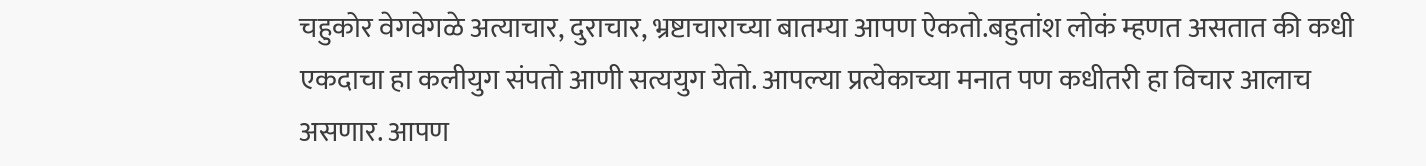चहुकोर वेगवेगळे अत्याचार, दुराचार, भ्रष्टाचाराच्या बातम्या आपण ऐकतो.बहुतांश लोकं म्हणत असतात की कधी एकदाचा हा कलीयुग संपतो आणी सत्ययुग येतो. आपल्या प्रत्येकाच्या मनात पण कधीतरी हा विचार आलाच असणार. आपण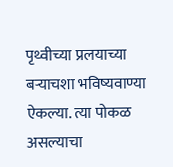पृथ्वीच्या प्रलयाच्या बर्‍याचशा भविष्यवाण्या ऐकल्या. त्या पोकळ असल्याचा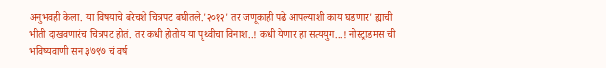अनुभवही केला. या विषयाचे बरेचशे चित्रपट बघीतले.'२०१२' तर जणूकाही पढे आपल्याशी काय घडणार' ह्याची भीती दाखवणारंच चित्रपट होतं. तर कधी होतोय या पृथ्वीचा विनाश..! कधी येणार हा सत्ययुग...! नोस्ट्राडमस ची भविष्यवाणी सन ३७९७ चं वर्ष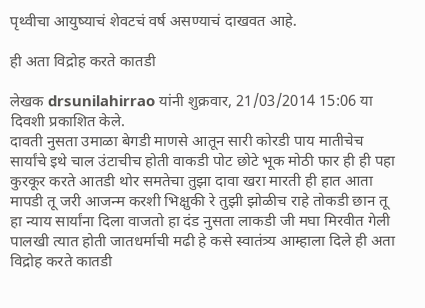पृथ्वीचा आयुष्याचं शेवटचं वर्ष असण्याचं दाखवत आहे.

ही अता विद्रोह करते कातडी

लेखक drsunilahirrao यांनी शुक्रवार, 21/03/2014 15:06 या दिवशी प्रकाशित केले.
दावती नुसता उमाळा बेगडी माणसे आतून सारी कोरडी पाय मातीचेच सार्यांचे इथे चाल उंटाचीच होती वाकडी पोट छोटे भूक मोठी फार ही ही पहा कुरकूर करते आतडी थोर समतेचा तुझा दावा खरा मारती ही हात आता मापडी तू जरी आजन्म करशी भिक्षुकी रे तुझी झोळीच राहे तोकडी छान तू हा न्याय सार्यांना दिला वाजतो हा दंड नुसता लाकडी जी मघा मिरवीत गेली पालखी त्यात होती जातधर्माची मढी हे कसे स्वातंत्र्य आम्हाला दिले ही अता विद्रोह करते कातडी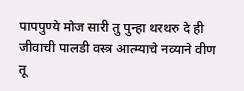पापपुण्ये मोज सारी तु पुन्हा थरथरु दे ही जीवाची पालडी वस्त्र आत्म्याचे नव्याने वीण तू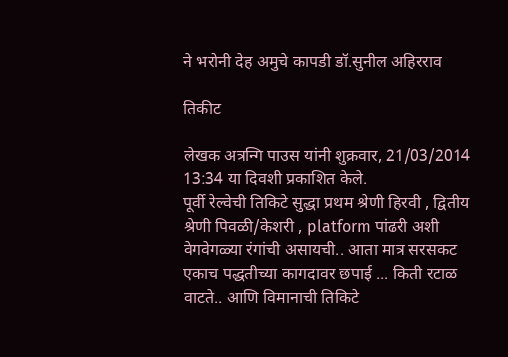ने भरोनी देह अमुचे कापडी डॉ.सुनील अहिरराव

तिकीट

लेखक अत्रन्गि पाउस यांनी शुक्रवार, 21/03/2014 13:34 या दिवशी प्रकाशित केले.
पूर्वी रेल्वेची तिकिटे सुद्धा प्रथम श्रेणी हिरवी , द्वितीय श्रेणी पिवळी/केशरी , platform पांढरी अशी वेगवेगळ्या रंगांची असायची.. आता मात्र सरसकट एकाच पद्धतीच्या कागदावर छपाई ... किती रटाळ वाटते.. आणि विमानाची तिकिटे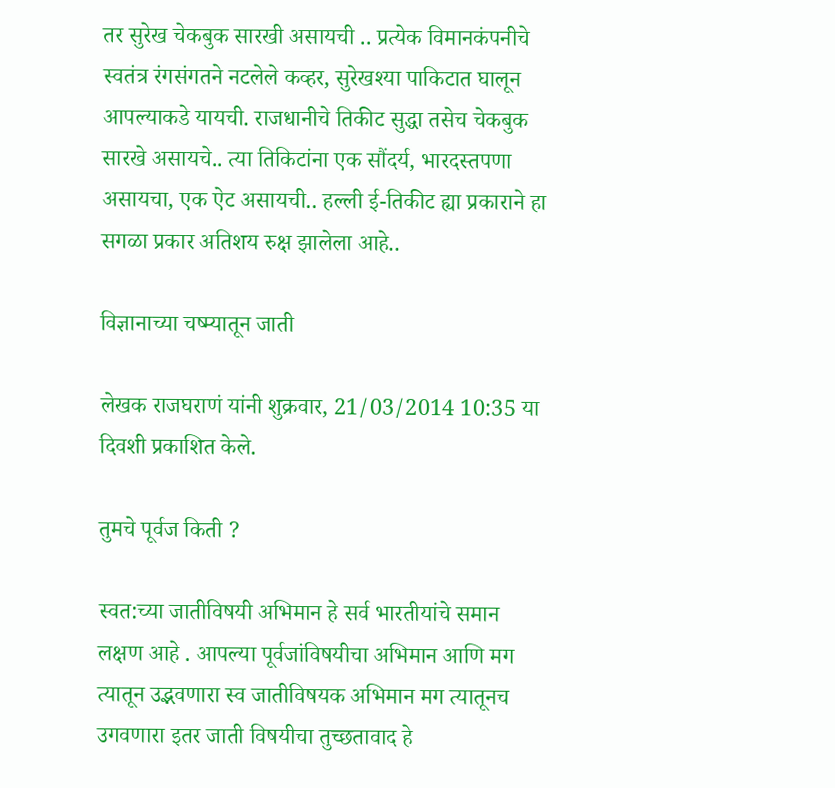तर सुरेख चेकबुक सारखी असायची .. प्रत्येक विमानकंपनीचे स्वतंत्र रंगसंगतने नटलेले कव्हर, सुरेखश्या पाकिटात घालून आपल्याकडे यायची. राजधानीचे तिकीट सुद्धा तसेच चेकबुक सारखे असायचे.. त्या तिकिटांना एक सौंदर्य, भारदस्तपणा असायचा, एक ऐट असायची.. हल्ली ई-तिकीट ह्या प्रकाराने हा सगळा प्रकार अतिशय रुक्ष झालेला आहे..

विज्ञानाच्या चष्म्यातून जाती

लेखक राजघराणं यांनी शुक्रवार, 21/03/2014 10:35 या दिवशी प्रकाशित केले.

तुमचे पूर्वज किती ?

स्वत:च्या जातीविषयी अभिमान हे सर्व भारतीयांचे समान लक्षण आहे . आपल्या पूर्वजांविषयीचा अभिमान आणि मग त्यातून उद्भवणारा स्व जातीविषयक अभिमान मग त्यातूनच उगवणारा इतर जाती विषयीचा तुच्छतावाद हे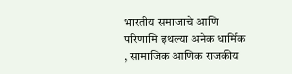भारतीय समाजाचे आणि परिणामि इथल्या अनेक धार्मिक , सामाजिक आणिक राजकीय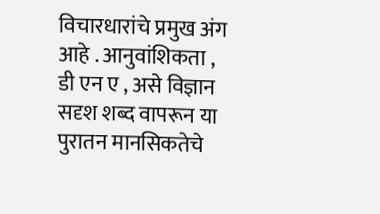विचारधारांचे प्रमुख अंग आहे . आनुवांशिकता , डी एन ए , असे विज्ञान सदृश शब्द वापरून या पुरातन मानसिकतेचे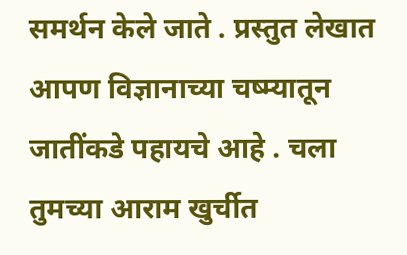समर्थन केले जाते . प्रस्तुत लेखात आपण विज्ञानाच्या चष्म्यातून जातींकडे पहायचे आहे . चला तुमच्या आराम खुर्चीत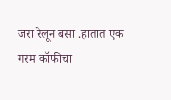जरा रेलून बसा .हातात एक गरम कॉफीचा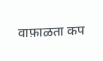वाफ़ाळता कप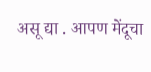असू द्या . आपण मेंदूचा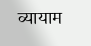व्यायाम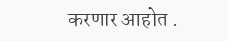करणार आहोत .